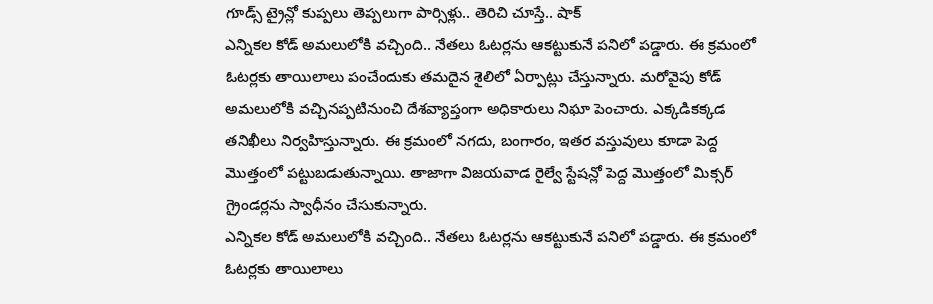గూడ్స్ ట్రైన్లో కుప్పలు తెప్పలుగా పార్సిళ్లు.. తెరిచి చూస్తే.. షాక్
ఎన్నికల కోడ్ అమలులోకి వచ్చింది.. నేతలు ఓటర్లను ఆకట్టుకునే పనిలో పడ్డారు. ఈ క్రమంలో ఓటర్లకు తాయిలాలు పంచేందుకు తమదైన శైలిలో ఏర్పాట్లు చేస్తున్నారు. మరోవైపు కోడ్ అమలులోకి వచ్చినప్పటినుంచి దేశవ్యాప్తంగా అధికారులు నిఘా పెంచారు. ఎక్కడికక్కడ తనిఖీలు నిర్వహిస్తున్నారు. ఈ క్రమంలో నగదు, బంగారం, ఇతర వస్తువులు కూడా పెద్ద మొత్తంలో పట్టుబడుతున్నాయి. తాజాగా విజయవాడ రైల్వే స్టేషన్లో పెద్ద మొత్తంలో మిక్సర్ గ్రైండర్లను స్వాధీనం చేసుకున్నారు.
ఎన్నికల కోడ్ అమలులోకి వచ్చింది.. నేతలు ఓటర్లను ఆకట్టుకునే పనిలో పడ్డారు. ఈ క్రమంలో ఓటర్లకు తాయిలాలు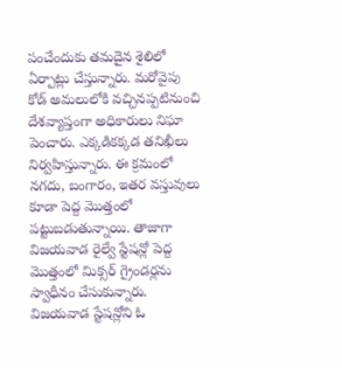పంచేందుకు తమదైన శైలిలో ఏర్పాట్లు చేస్తున్నారు. మరోవైపు కోడ్ అమలులోకి వచ్చినప్పటినుంచి దేశవ్యాప్తంగా అధికారులు నిఘా పెంచారు. ఎక్కడికక్కడ తనిఖీలు నిర్వహిస్తున్నారు. ఈ క్రమంలో నగదు, బంగారం, ఇతర వస్తువులు కూడా పెద్ద మొత్తంలో పట్టుబడుతున్నాయి. తాజాగా విజయవాడ రైల్వే స్టేషన్లో పెద్ద మొత్తంలో మిక్సర్ గ్రైండర్లను స్వాధీనం చేసుకున్నారు. విజయవాడ స్టేషన్లోని ఓ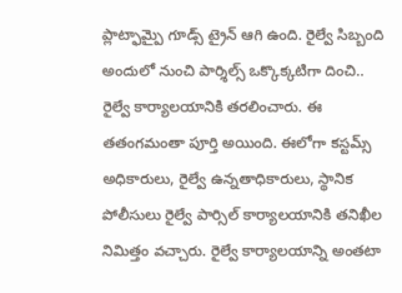ప్లాట్ఫామ్పై గూడ్స్ ట్రైన్ ఆగి ఉంది. రైల్వే సిబ్బంది అందులో నుంచి పార్శిల్స్ ఒక్కొక్కటిగా దించి.. రైల్వే కార్యాలయానికి తరలించారు. ఈ తతంగమంతా పూర్తి అయింది. ఈలోగా కస్టమ్స్ అధికారులు, రైల్వే ఉన్నతాధికారులు, స్థానిక పోలీసులు రైల్వే పార్సిల్ కార్యాలయానికి తనిఖీల నిమిత్తం వచ్చారు. రైల్వే కార్యాలయాన్ని అంతటా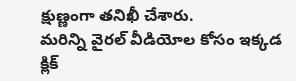క్షుణ్ణంగా తనిఖీ చేశారు.
మరిన్ని వైరల్ వీడియోల కోసం ఇక్కడ క్లిక్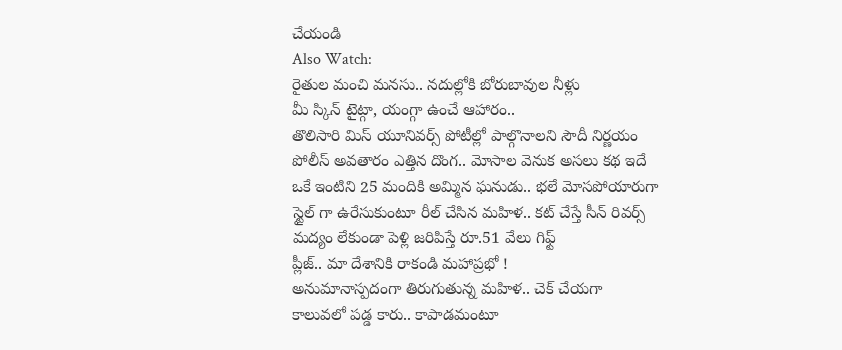చేయండి
Also Watch:
రైతుల మంచి మనసు.. నదుల్లోకి బోరుబావుల నీళ్లు
మీ స్కిన్ టైట్గా, యంగ్గా ఉంచే ఆహారం..
తొలిసారి మిస్ యూనివర్స్ పోటీల్లో పాల్గొనాలని సౌదీ నిర్ణయం
పోలీస్ అవతారం ఎత్తిన దొంగ.. మోసాల వెనుక అసలు కథ ఇదే
ఒకే ఇంటిని 25 మందికి అమ్మిన ఘనుడు.. భలే మోసపోయారుగా
స్టైల్ గా ఉరేసుకుంటూ రీల్ చేసిన మహిళ.. కట్ చేస్తే సీన్ రివర్స్
మద్యం లేకుండా పెళ్లి జరిపిస్తే రూ.51 వేలు గిఫ్ట్
ప్లీజ్.. మా దేశానికి రాకండి మహాప్రభో !
అనుమానాస్పదంగా తిరుగుతున్న మహిళ.. చెక్ చేయగా
కాలువలో పడ్డ కారు.. కాపాడమంటూ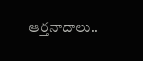ఆర్తనాదాలు..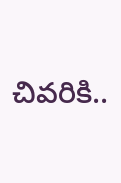చివరికి..